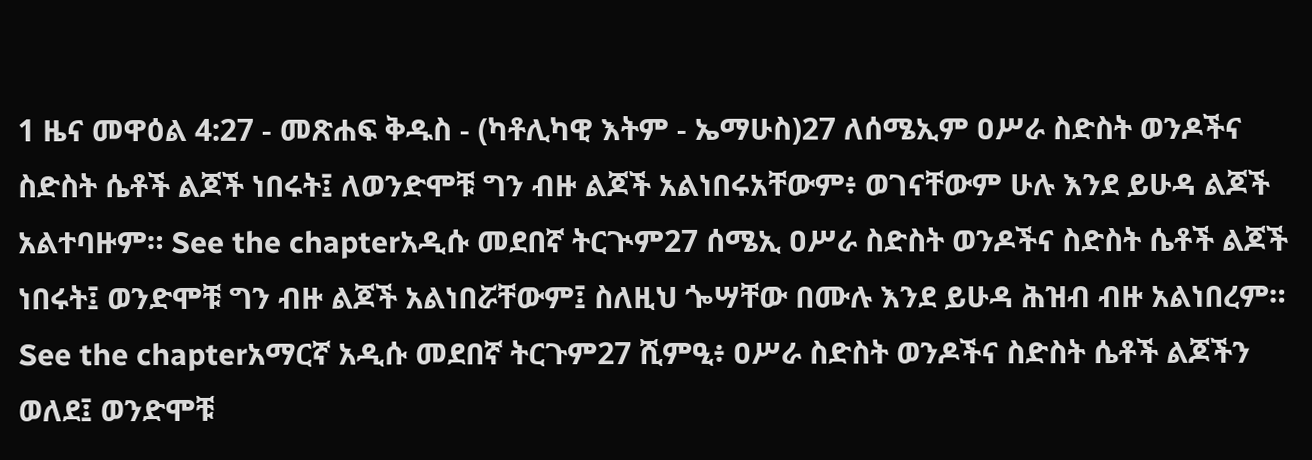1 ዜና መዋዕል 4:27 - መጽሐፍ ቅዱስ - (ካቶሊካዊ እትም - ኤማሁስ)27 ለሰሜኢም ዐሥራ ስድስት ወንዶችና ስድስት ሴቶች ልጆች ነበሩት፤ ለወንድሞቹ ግን ብዙ ልጆች አልነበሩአቸውም፥ ወገናቸውም ሁሉ እንደ ይሁዳ ልጆች አልተባዙም። See the chapterአዲሱ መደበኛ ትርጒም27 ሰሜኢ ዐሥራ ስድስት ወንዶችና ስድስት ሴቶች ልጆች ነበሩት፤ ወንድሞቹ ግን ብዙ ልጆች አልነበሯቸውም፤ ስለዚህ ጐሣቸው በሙሉ እንደ ይሁዳ ሕዝብ ብዙ አልነበረም። See the chapterአማርኛ አዲሱ መደበኛ ትርጉም27 ሺምዒ፥ ዐሥራ ስድስት ወንዶችና ስድስት ሴቶች ልጆችን ወለደ፤ ወንድሞቹ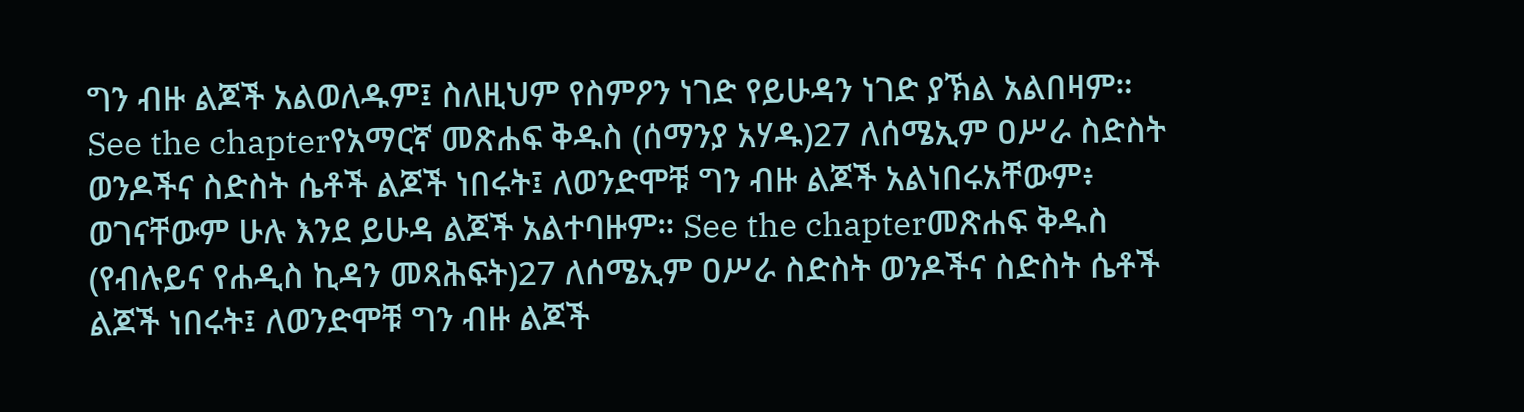ግን ብዙ ልጆች አልወለዱም፤ ስለዚህም የስምዖን ነገድ የይሁዳን ነገድ ያኽል አልበዛም። See the chapterየአማርኛ መጽሐፍ ቅዱስ (ሰማንያ አሃዱ)27 ለሰሜኢም ዐሥራ ስድስት ወንዶችና ስድስት ሴቶች ልጆች ነበሩት፤ ለወንድሞቹ ግን ብዙ ልጆች አልነበሩአቸውም፥ ወገናቸውም ሁሉ እንደ ይሁዳ ልጆች አልተባዙም። See the chapterመጽሐፍ ቅዱስ (የብሉይና የሐዲስ ኪዳን መጻሕፍት)27 ለሰሜኢም ዐሥራ ስድስት ወንዶችና ስድስት ሴቶች ልጆች ነበሩት፤ ለወንድሞቹ ግን ብዙ ልጆች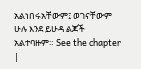አልነበሩአቸውም፤ ወገናቸውም ሁሉ እንደ ይሁዳ ልጆች አልተባዙም። See the chapter |